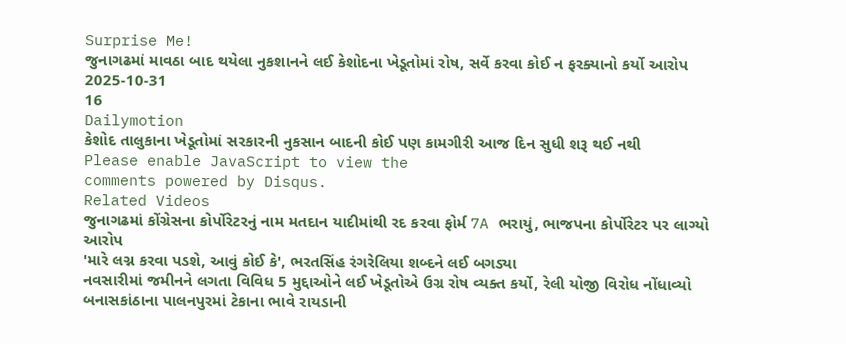Surprise Me!
જુનાગઢમાં માવઠા બાદ થયેલા નુકશાનને લઈ કેશોદના ખેડૂતોમાં રોષ, સર્વે કરવા કોઈ ન ફરક્યાનો કર્યો આરોપ
2025-10-31
16
Dailymotion
કેશોદ તાલુકાના ખેડૂતોમાં સરકારની નુકસાન બાદની કોઈ પણ કામગીરી આજ દિન સુધી શરૂ થઈ નથી
Please enable JavaScript to view the
comments powered by Disqus.
Related Videos
જુનાગઢમાં કોંગ્રેસના કોર્પોરેટરનું નામ મતદાન યાદીમાંથી રદ કરવા ફોર્મ 7A ભરાયું, ભાજપના કોર્પોરેટર પર લાગ્યો આરોપ
'મારે લગ્ન કરવા પડશે, આવું કોઈ કે', ભરતસિંહ રંગરેલિયા શબ્દને લઈ બગડ્યા
નવસારીમાં જમીનને લગતા વિવિધ 5 મુદ્દાઓને લઈ ખેડૂતોએ ઉગ્ર રોષ વ્યક્ત કર્યો, રેલી યોજી વિરોધ નોંધાવ્યો
બનાસકાંઠાના પાલનપુરમાં ટેકાના ભાવે રાયડાની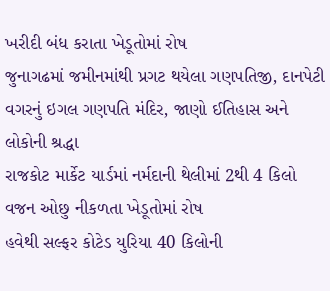ખરીદી બંધ કરાતા ખેડૂતોમાં રોષ
જુનાગઢમાં જમીનમાંથી પ્રગટ થયેલા ગણપતિજી, દાનપેટી વગરનું ઇગલ ગણપતિ મંદિર, જાણો ઈતિહાસ અને લોકોની શ્રદ્ધા
રાજકોટ માર્કેટ યાર્ડમાં નર્મદાની થેલીમાં 2થી 4 કિલો વજન ઓછુ નીકળતા ખેડૂતોમાં રોષ
હવેથી સલ્ફર કોટેડ યુરિયા 40 કિલોની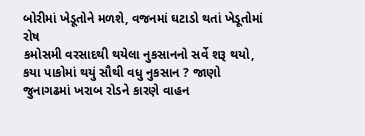બોરીમાં ખેડૂતોને મળશે, વજનમાં ઘટાડો થતાં ખેડૂતોમાં રોષ
કમોસમી વરસાદથી થયેલા નુકસાનનો સર્વે શરૂ થયો, કયા પાકોમાં થયું સૌથી વધુ નુકસાન ? જાણો
જુનાગઢમાં ખરાબ રોડને કારણે વાહન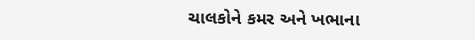ચાલકોને કમર અને ખભાના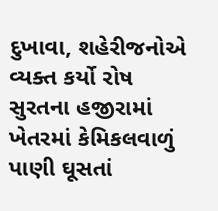દુખાવા, શહેરીજનોએ વ્યક્ત કર્યો રોષ
સુરતના હજીરામાં ખેતરમાં કેમિકલવાળું પાણી ઘૂસતાં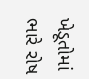ખેડૂતોમાં ભારે રોષ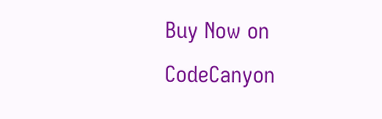Buy Now on CodeCanyon